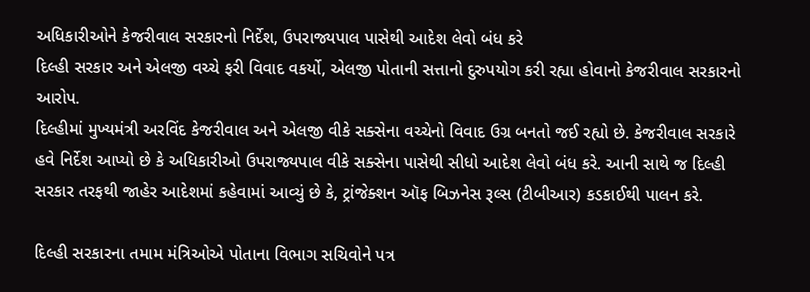અધિકારીઓને કેજરીવાલ સરકારનો નિર્દેશ, ઉપરાજ્યપાલ પાસેથી આદેશ લેવો બંધ કરે
દિલ્હી સરકાર અને એલજી વચ્ચે ફરી વિવાદ વકર્યો, એલજી પોતાની સત્તાનો દુરુપયોગ કરી રહ્યા હોવાનો કેજરીવાલ સરકારનો આરોપ.
દિલ્હીમાં મુખ્યમંત્રી અરવિંદ કેજરીવાલ અને એલજી વીકે સક્સેના વચ્ચેનો વિવાદ ઉગ્ર બનતો જઈ રહ્યો છે. કેજરીવાલ સરકારે હવે નિર્દેશ આપ્યો છે કે અધિકારીઓ ઉપરાજ્યપાલ વીકે સક્સેના પાસેથી સીધો આદેશ લેવો બંધ કરે. આની સાથે જ દિલ્હી સરકાર તરફથી જાહેર આદેશમાં કહેવામાં આવ્યું છે કે, ટ્રાંજેક્શન ઑફ બિઝનેસ રૂલ્સ (ટીબીઆર) કડકાઈથી પાલન કરે.

દિલ્હી સરકારના તમામ મંત્રિઓએ પોતાના વિભાગ સચિવોને પત્ર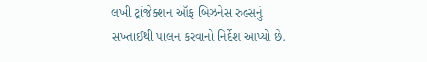લખી ટ્રાંજેક્શન ઑફ બિઝનેસ રુલ્સનું સખ્તાઈથી પાલન કરવાનો નિર્દેશ આપ્યો છે.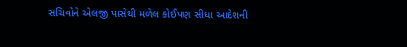સચિવોને એલજી પાસેથી મળેલ કોઈપણ સીધા આદેશની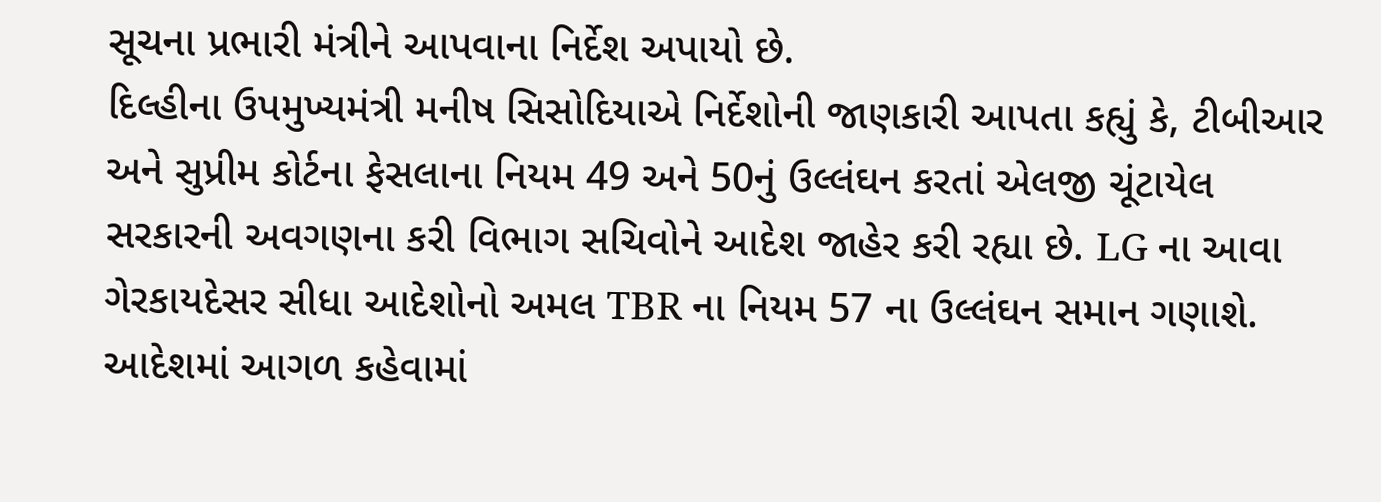સૂચના પ્રભારી મંત્રીને આપવાના નિર્દેશ અપાયો છે.
દિલ્હીના ઉપમુખ્યમંત્રી મનીષ સિસોદિયાએ નિર્દેશોની જાણકારી આપતા કહ્યું કે, ટીબીઆર અને સુપ્રીમ કોર્ટના ફેસલાના નિયમ 49 અને 50નું ઉલ્લંઘન કરતાં એલજી ચૂંટાયેલ સરકારની અવગણના કરી વિભાગ સચિવોને આદેશ જાહેર કરી રહ્યા છે. LG ના આવા ગેરકાયદેસર સીધા આદેશોનો અમલ TBR ના નિયમ 57 ના ઉલ્લંઘન સમાન ગણાશે.
આદેશમાં આગળ કહેવામાં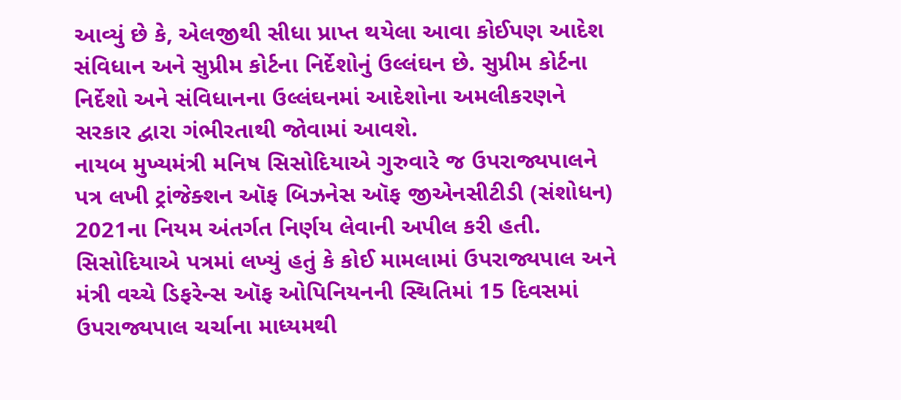આવ્યું છે કે, એલજીથી સીધા પ્રાપ્ત થયેલા આવા કોઈપણ આદેશ સંવિધાન અને સુપ્રીમ કોર્ટના નિર્દેશોનું ઉલ્લંઘન છે. સુપ્રીમ કોર્ટના નિર્દેશો અને સંવિધાનના ઉલ્લંઘનમાં આદેશોના અમલીકરણને સરકાર દ્વારા ગંભીરતાથી જોવામાં આવશે.
નાયબ મુખ્યમંત્રી મનિષ સિસોદિયાએ ગુરુવારે જ ઉપરાજ્યપાલને પત્ર લખી ટ્રાંજેક્શન ઑફ બિઝનેસ ઑફ જીએનસીટીડી (સંશોધન) 2021ના નિયમ અંતર્ગત નિર્ણય લેવાની અપીલ કરી હતી. સિસોદિયાએ પત્રમાં લખ્યું હતું કે કોઈ મામલામાં ઉપરાજ્યપાલ અને મંત્રી વચ્ચે ડિફરેન્સ ઑફ ઓપિનિયનની સ્થિતિમાં 15 દિવસમાં ઉપરાજ્યપાલ ચર્ચાના માધ્યમથી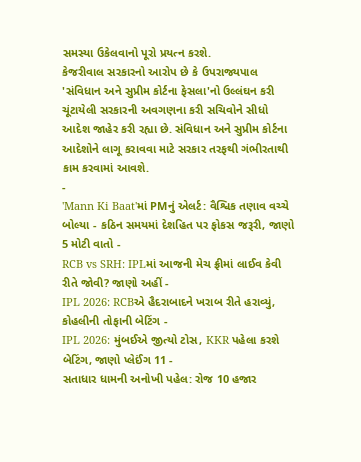સમસ્યા ઉકેલવાનો પૂરો પ્રયત્ન કરશે.
કેજરીવાલ સરકારનો આરોપ છે કે ઉપરાજ્યપાલ 'સંવિધાન અને સુપ્રીમ કોર્ટના ફેસલા'નો ઉલ્લંઘન કરી ચૂંટાયેલી સરકારની અવગણના કરી સચિવોને સીધો આદેશ જાહેર કરી રહ્યા છે. સંવિધાન અને સુપ્રીમ કોર્ટના આદેશોને લાગૂ કરાવવા માટે સરકાર તરફથી ગંભીરતાથી કામ કરવામાં આવશે.
-
'Mann Ki Baat'માં PMનું એલર્ટ: વૈશ્વિક તણાવ વચ્ચે બોલ્યા - કઠિન સમયમાં દેશહિત પર ફોકસ જરૂરી, જાણો 5 મોટી વાતો -
RCB vs SRH: IPLમાં આજની મેચ ફ્રીમાં લાઈવ કેવી રીતે જોવી? જાણો અહીં -
IPL 2026: RCBએ હૈદરાબાદને ખરાબ રીતે હરાવ્યું, કોહલીની તોફાની બેટિંગ -
IPL 2026: મુંબઈએ જીત્યો ટોસ, KKR પહેલા કરશે બેટિંગ, જાણો પ્લેઈંગ 11 -
સતાધાર ધામની અનોખી પહેલ: રોજ 10 હજાર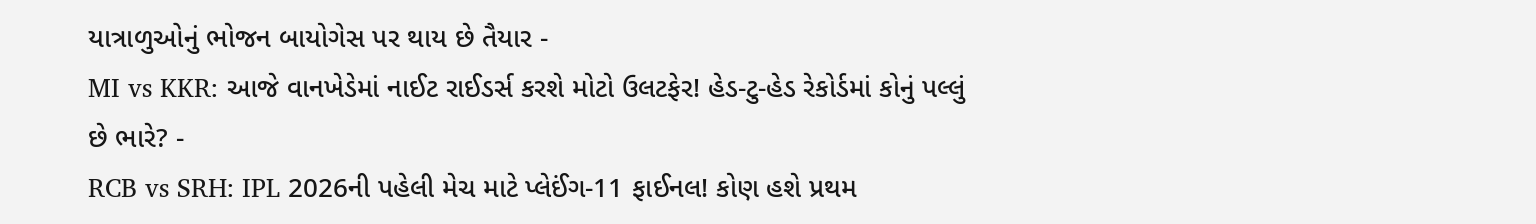યાત્રાળુઓનું ભોજન બાયોગેસ પર થાય છે તૈયાર -
MI vs KKR: આજે વાનખેડેમાં નાઈટ રાઈડર્સ કરશે મોટો ઉલટફેર! હેડ-ટુ-હેડ રેકોર્ડમાં કોનું પલ્લું છે ભારે? -
RCB vs SRH: IPL 2026ની પહેલી મેચ માટે પ્લેઈંગ-11 ફાઈનલ! કોણ હશે પ્રથમ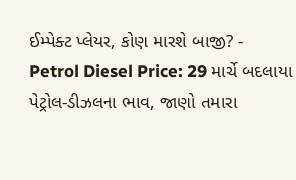ઈમ્પેક્ટ પ્લેયર, કોણ મારશે બાજી? -
Petrol Diesel Price: 29 માર્ચે બદલાયા પેટ્રોલ-ડીઝલના ભાવ, જાણો તમારા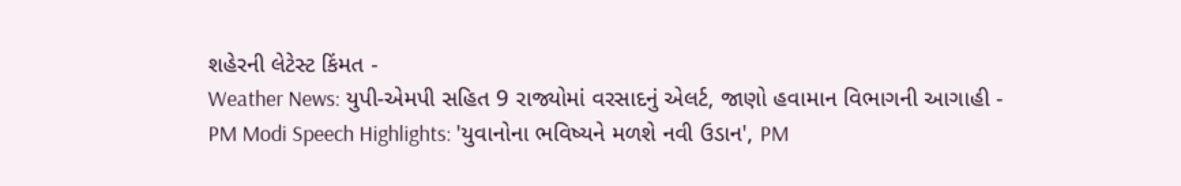શહેરની લેટેસ્ટ કિંમત -
Weather News: યુપી-એમપી સહિત 9 રાજ્યોમાં વરસાદનું એલર્ટ, જાણો હવામાન વિભાગની આગાહી -
PM Modi Speech Highlights: 'યુવાનોના ભવિષ્યને મળશે નવી ઉડાન', PM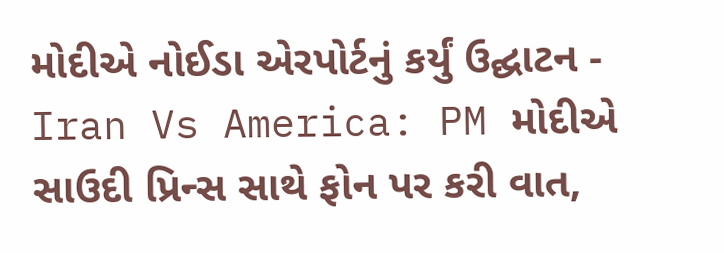મોદીએ નોઈડા એરપોર્ટનું કર્યું ઉદ્ઘાટન -
Iran Vs America: PM મોદીએ સાઉદી પ્રિન્સ સાથે ફોન પર કરી વાત,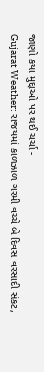જાણો કયા મુદ્દાઓ પર થઈ ચર્ચા -
Gujarat Weather: રાજયમાં કાળઝાળ ગરમી વચ્ચે બે દિવસ વરસાદી સંકટ,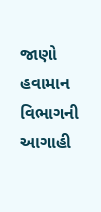જાણો હવામાન વિભાગની આગાહી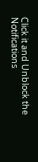Click it and Unblock the Notifications